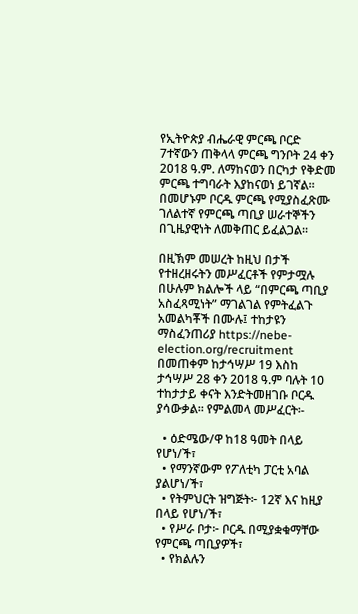የኢትዮጵያ ብሔራዊ ምርጫ ቦርድ 7ተኛውን ጠቅላላ ምርጫ ግንቦት 24 ቀን 2018 ዓ.ም. ለማከናወን በርካታ የቅድመ ምርጫ ተግባራት እያከናወነ ይገኛል። በመሆኑም ቦርዱ ምርጫ የሚያስፈጽሙ ገለልተኛ የምርጫ ጣቢያ ሠራተኞችን በጊዜያዊነት ለመቅጠር ይፈልጋል።

በዚኽም መሠረት ከዚህ በታች የተዘረዘሩትን መሥፈርቶች የምታሟሉ በሁሉም ክልሎች ላይ “በምርጫ ጣቢያ አስፈጻሚነት” ማገልገል የምትፈልጉ አመልካቾች በሙሉ፤ ተከታዩን ማስፈንጠሪያ https://nebe-election.org/recruitment በመጠቀም ከታኅሣሥ 19 እስከ ታኅሣሥ 28 ቀን 2018 ዓ.ም ባሉት 10 ተከታታይ ቀናት እንድትመዘገቡ ቦርዱ ያሳውቃል። የምልመላ መሥፈርት፡-

  • ዕድሜው/ዋ ከ18 ዓመት በላይ የሆነ/ች፣
  • የማንኛውም የፖለቲካ ፓርቲ አባል ያልሆነ/ች፣
  • የትምህርት ዝግጅት፦ 12ኛ እና ከዚያ በላይ የሆነ/ች፣
  • የሥራ ቦታ፦ ቦርዱ በሚያቋቁማቸው የምርጫ ጣቢያዎች፣
  • የክልሉን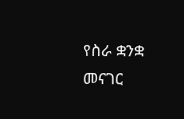የስራ ቋንቋ መናገር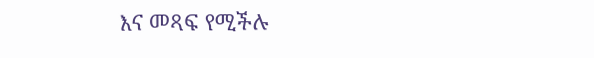እና መጻፍ የሚችሉ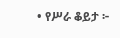• የሥራ ቆይታ ፦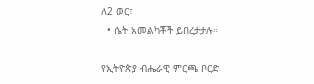ለ2 ወር፣
  • ሴት አመልካቾች ይበረታታሉ።

የኢትዮጵያ ብሔራዊ ምርጫ ቦርድ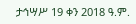ታኅሣሥ 19 ቀን 2018 ዓ.ም.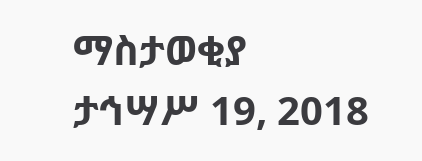ማስታወቂያ
ታኅሣሥ 19, 2018